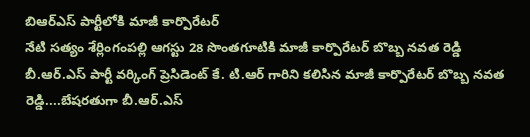బిఆర్ఎస్ పార్టీలోకి మాజీ కార్పొరేటర్
నేటి సత్యం శేర్లింగంపల్లి ఆగస్టు 28 సొంతగూటికి మాజీ కార్పొరేటర్ బొబ్బ నవత రెడ్డి బీ.ఆర్.ఎస్ పార్టీ వర్కింగ్ ప్రెసిడెంట్ కే. టి.ఆర్ గారిని కలిసిన మాజీ కార్పొరేటర్ బొబ్బ నవత రెడ్డి....బేషరతుగా బీ.ఆర్.ఎస్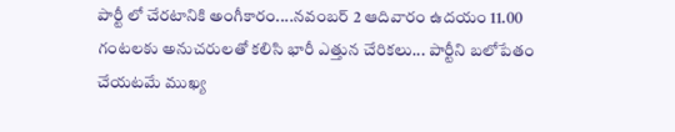పార్టీ లో చేరటానికి అంగీకారం....నవంబర్ 2 ఆదివారం ఉదయం 11.00 గంటలకు అనుచరులతో కలిసి భారీ ఎత్తున చేరికలు... పార్టీని బలోపేతం చేయటమే ముఖ్య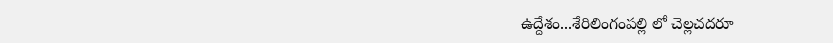ఉద్దేశం...శేరిలింగంపల్లి లో చెల్లచదరూ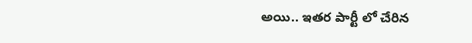అయి.. ఇతర పార్టీ లో చేరిన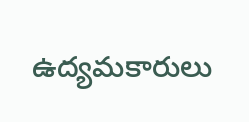ఉద్యమకారులు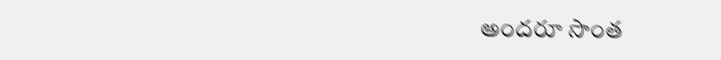అందరూ సొంత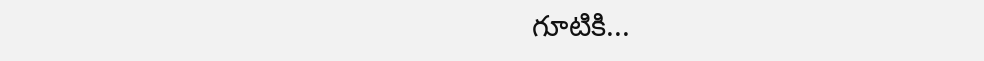గూటికి...